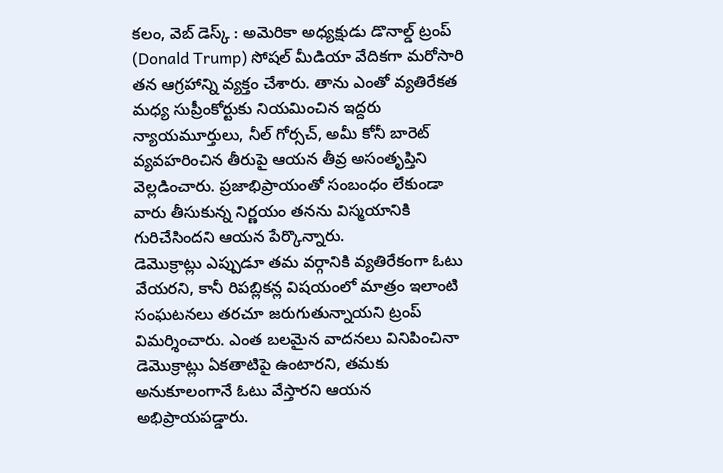కలం, వెబ్ డెస్క్ : అమెరికా అధ్యక్షుడు డొనాల్డ్ ట్రంప్ (Donald Trump) సోషల్ మీడియా వేదికగా మరోసారి తన ఆగ్రహాన్ని వ్యక్తం చేశారు. తాను ఎంతో వ్యతిరేకత మధ్య సుప్రీంకోర్టుకు నియమించిన ఇద్దరు న్యాయమూర్తులు, నీల్ గోర్సచ్, అమీ కోనీ బారెట్ వ్యవహరించిన తీరుపై ఆయన తీవ్ర అసంతృప్తిని వెల్లడించారు. ప్రజాభిప్రాయంతో సంబంధం లేకుండా వారు తీసుకున్న నిర్ణయం తనను విస్మయానికి గురిచేసిందని ఆయన పేర్కొన్నారు.
డెమొక్రాట్లు ఎప్పుడూ తమ వర్గానికి వ్యతిరేకంగా ఓటు వేయరని, కానీ రిపబ్లికన్ల విషయంలో మాత్రం ఇలాంటి సంఘటనలు తరచూ జరుగుతున్నాయని ట్రంప్ విమర్శించారు. ఎంత బలమైన వాదనలు వినిపించినా డెమొక్రాట్లు ఏకతాటిపై ఉంటారని, తమకు అనుకూలంగానే ఓటు వేస్తారని ఆయన అభిప్రాయపడ్డారు.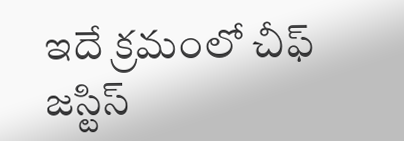ఇదే క్రమంలో చీఫ్ జస్టిస్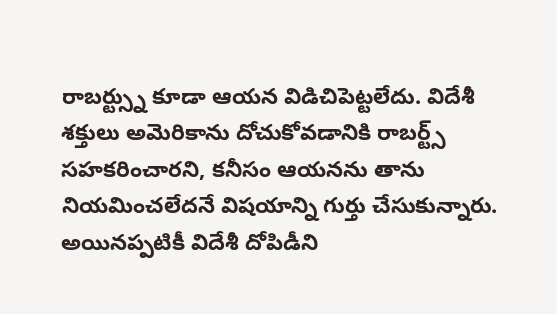రాబర్ట్స్ను కూడా ఆయన విడిచిపెట్టలేదు. విదేశీ శక్తులు అమెరికాను దోచుకోవడానికి రాబర్ట్స్ సహకరించారని, కనీసం ఆయనను తాను నియమించలేదనే విషయాన్ని గుర్తు చేసుకున్నారు.
అయినప్పటికీ విదేశీ దోపిడీని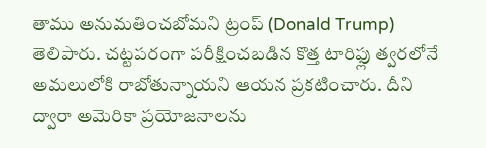తాము అనుమతించబోమని ట్రంప్ (Donald Trump) తెలిపారు. చట్టపరంగా పరీక్షించబడిన కొత్త టారిఫ్లు త్వరలోనే అమలులోకి రాబోతున్నాయని ఆయన ప్రకటించారు. దీని ద్వారా అమెరికా ప్రయోజనాలను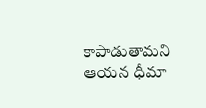కాపాడుతామని ఆయన ధీమా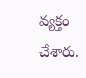వ్యక్తం చేశారు.